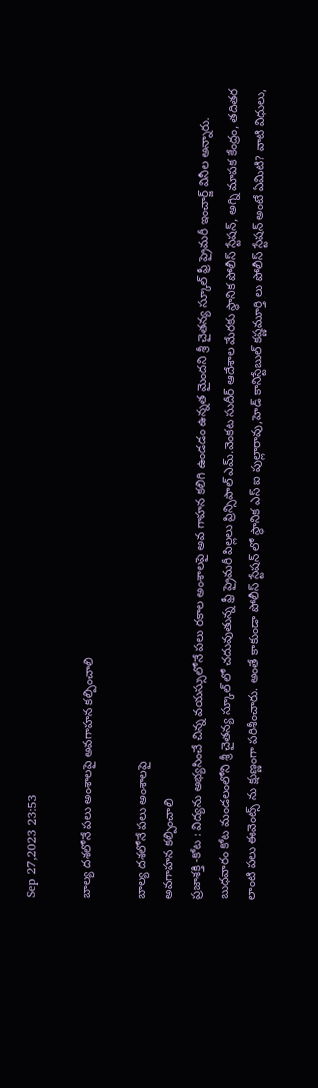Sep 27,2023 23:53

బాల్య దశలోనే పలు అంశాలపై అవగాహన కల్పించాలి

బాల్య దశలోనే పలు అంశాలపై
అవగాహన కల్పించాలి
ప్రజాశక్తి -కోట : విద్యను అభ్యసించే చిన్న వయస్సులోనే పలు రకాల అంశాలపై అవ గాహన కలిగి ఉండడం ఉన్నత మైందని శ్రీ చైతన్య స్కూల్‌ ఫ్రీ ప్రైమరీ ఇంచార్జ్‌ వినీల అన్నారు. బుధవారం కోట మండలంలోని శ్రీ చైతన్య స్కూల్‌ లో చదువుతున్న ఫ్రీ ప్రైమరీ పిల్లలు ప్రిన్సిపాల్‌ ఎమ్‌.వెంకట సుదీర్‌ ఆదేశాల మేరకు స్థానిక పోలీస్‌ స్టేషన్‌, అగ్ని మాపక కేంద్రం, తదితర లాంటి పలు ఈవెంట్స్‌ ను క్షుణ్ణంగా పరిశీంచారు. అంతే కాకుండా పోలీస్‌ స్టేషన్‌ లో స్థానిక ఎస్‌ ఐ పుల్లారావు,హెడ్‌ కానిస్టేబుల్‌ కష్ణమూర్తి లు పోలీస్‌ స్టేషన్‌ అంటే ఏమిటి? వాటి విధులు,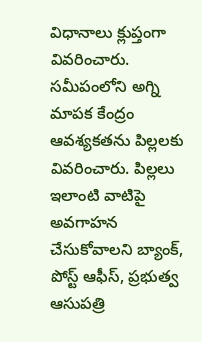విధానాలు క్లుప్తంగా వివరించారు. సమీపంలోని అగ్ని మాపక కేంద్రం ఆవశ్యకతను పిల్లలకు వివరించారు. పిల్లలు ఇలాంటి వాటిపై అవగాహన చేసుకోవాలని బ్యాంక్‌, పోస్ట్‌ ఆఫీస్‌, ప్రభుత్వ ఆసుపత్రి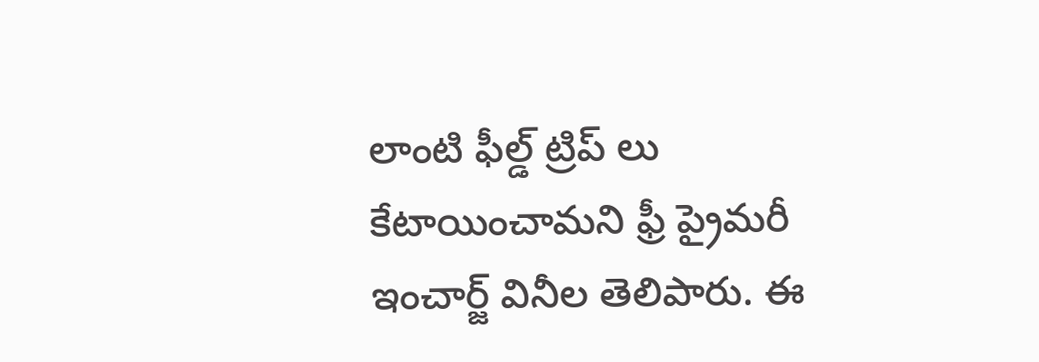లాంటి ఫీల్డ్‌ ట్రిప్‌ లు కేటాయించామని ఫ్రీ ప్రైమరీ ఇంచార్జ్‌ వినీల తెలిపారు. ఈ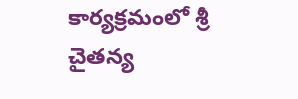కార్యక్రమంలో శ్రీ చైతన్య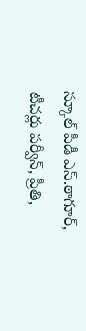స్కూల్‌ పీడీ ఎస్‌.ఠాగూర్‌, టీచర్లు పర్వీన్‌, ప్రీతి,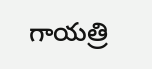గాయత్రి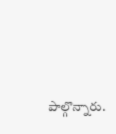పాల్గొన్నారు.